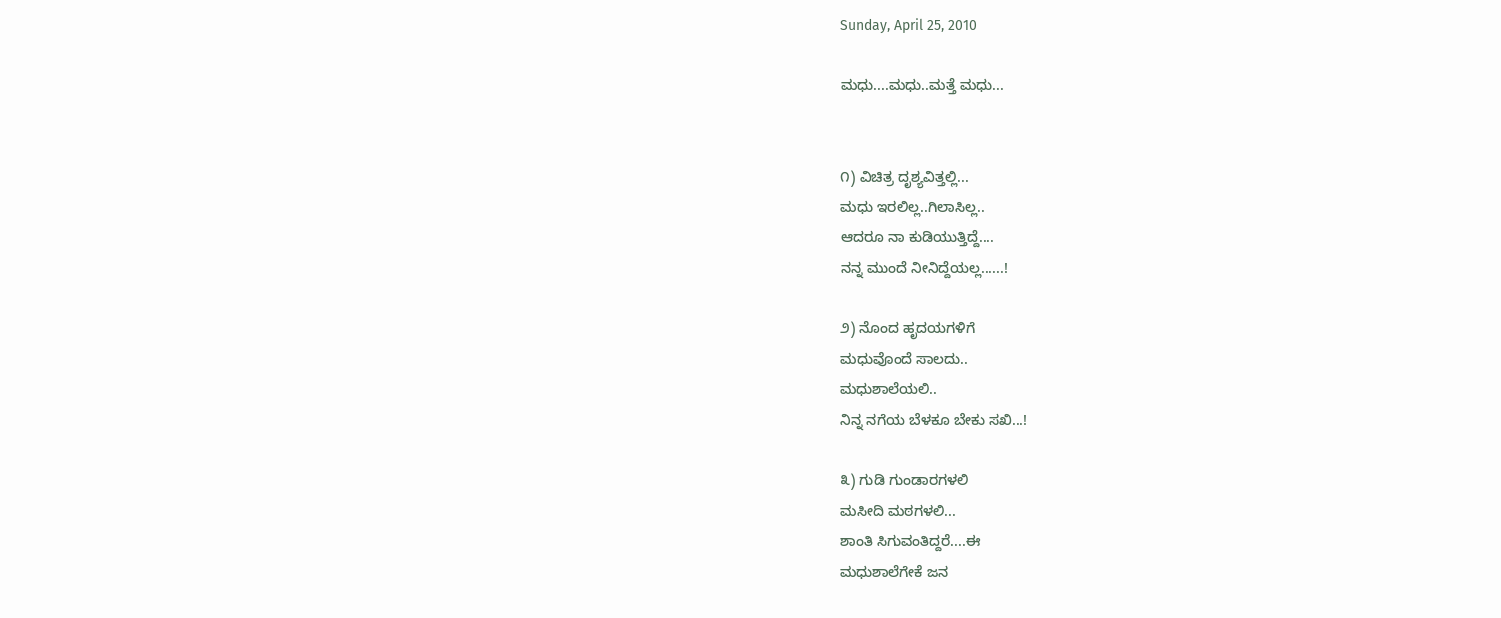Sunday, April 25, 2010

ಮಧು....ಮಧು..ಮತ್ತೆ ಮಧು...


೧) ವಿಚಿತ್ರ ದೃಶ್ಯವಿತ್ತಲ್ಲಿ...
ಮಧು ಇರಲಿಲ್ಲ..ಗಿಲಾಸಿಲ್ಲ..
ಆದರೂ ನಾ ಕುಡಿಯುತ್ತಿದ್ದೆ....
ನನ್ನ ಮುಂದೆ ನೀನಿದ್ದೆಯಲ್ಲ......!

೨) ನೊಂದ ಹೃದಯಗಳಿಗೆ
ಮಧುವೊಂದೆ ಸಾಲದು..
ಮಧುಶಾಲೆಯಲಿ..
ನಿನ್ನ ನಗೆಯ ಬೆಳಕೂ ಬೇಕು ಸಖಿ...!

೩) ಗುಡಿ ಗುಂಡಾರಗಳಲಿ
ಮಸೀದಿ ಮಠಗಳಲಿ...
ಶಾಂತಿ ಸಿಗುವಂತಿದ್ದರೆ....ಈ
ಮಧುಶಾಲೆಗೇಕೆ ಜನ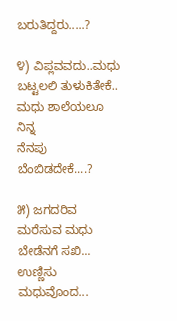ಬರುತಿದ್ದರು.....?

೪) ವಿಪ್ಲವವದು..ಮಧು
ಬಟ್ಟಲಲಿ ತುಳುಕಿತೇಕೆ..
ಮಧು ಶಾಲೆಯಲೂ ನಿನ್ನ
ನೆನಪು ಬೆಂಬಿಡದೇಕೆ....?

೫) ಜಗದರಿವ ಮರೆಸುವ ಮಧು
ಬೇಡೆನಗೆ ಸಖಿ...
ಉಣ್ಣಿಸು ಮಧುವೊಂದ...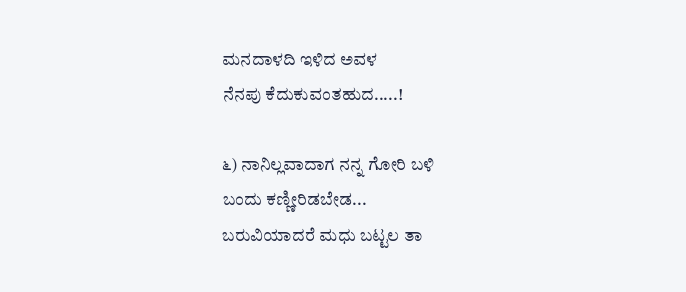ಮನದಾಳದಿ ಇಳಿದ ಅವಳ
ನೆನಪು ಕೆದುಕುವಂತಹುದ.....!

೬) ನಾನಿಲ್ಲವಾದಾಗ ನನ್ನ ಗೋರಿ ಬಳಿ
ಬಂದು ಕಣ್ಣೀರಿಡಬೇಡ...
ಬರುವಿಯಾದರೆ ಮಧು ಬಟ್ಟಲ ತಾ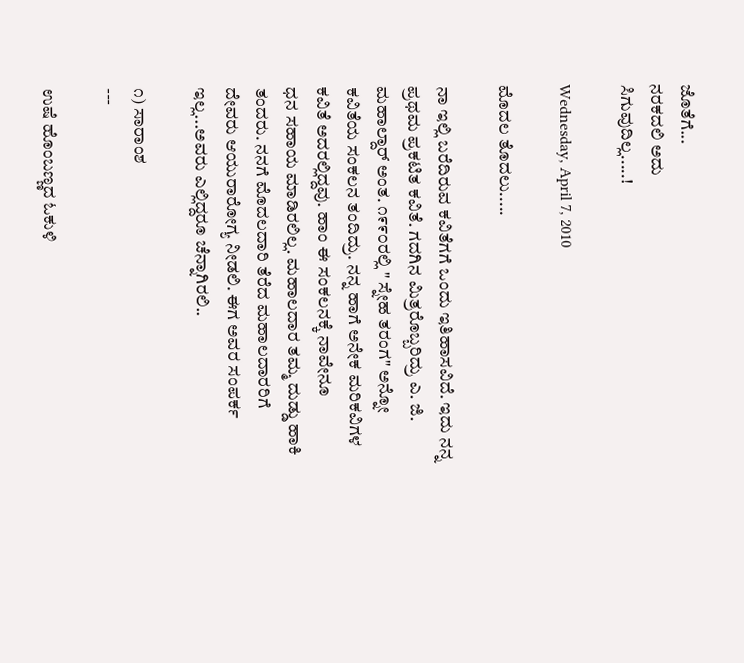ಜೊತೆಗೆ...
ನರಕದಲಿ ಅದು
ಸಿಗುವುದಿಲ್ಲ.....!

Wednesday, April 7, 2010

ಮೊದಲ ತೊದಲು.....

ನಾ ಇಲ್ಲಿ ಬರೆದಿರುವ ಕವಿತೆಗಗೆ ಒಂದು ಇತಿಹಾಸವಿದೆ. ಇದು ನನ್ನ
ಪ್ರಥಮ ಪ್ರಕಟಿತ ಕವಿತೆ. ಗದಗಿನ ಮಿತ್ರರೊಬ್ಬರಿದ್ರು ಎ. ಜಿ. ಮಹಾಲ್ದಾರ್ ಅಂತ. ೧೯೯೦ರಲ್ಲಿ " ಸ್ನೇಹ ತರಂಗ" ಅನ್ನೋ
ಕವಿತೆಯ ಸಂಕಲನ ತಂದಿದ್ರು. ನನ್ನ ಹಾಗೆ ಅನೇಕ ಮರಿಕವಿಗಳ ಕವಿತೆ ಅದರಲ್ಲಿದ್ದವು. ಹಾಂ ಈ ಸಂಕಲನಕ್ಕೆ ನಾವೇನೂ
ಧನ ಸಹಾಯ ಮಾಡಿರಲಿಲ್ಲ. ಮಹಾಲದಾರ ತಮ್ಮ ದುಡ್ಡು ಹಾಕಿ ತಂದರು. ನನಗೆ ಮೊದಲದಾರಿ ತೆರೆದ ಮಹಾಲದಾರರಿಗೆ
ದೇವರು ಆಯುರಾರೋಗ್ಯ ನೀಡಲಿ. ಈಗ ಅವರ ಸಂಪರ್ಕ ಇಲ್ಲ...ಅವರು ಎಲ್ಲಿದ್ದರೂ ಚೆನ್ನಾಗಿರಲಿ..

೧) ಸಾರಾಂಶ
---

ಉಷೆ ಹೊಂಬಣ್ಣದ ಓಕುಳಿ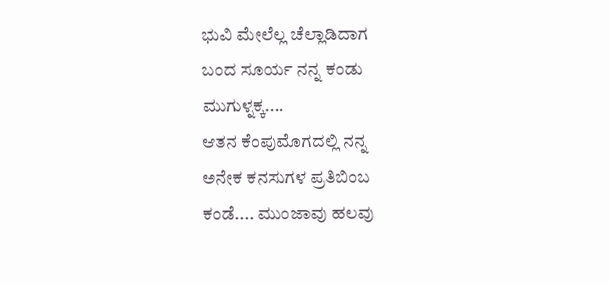ಭುವಿ ಮೇಲೆಲ್ಲ ಚೆಲ್ಲಾಡಿದಾಗ
ಬಂದ ಸೂರ್ಯ ನನ್ನ ಕಂಡು
ಮುಗುಳ್ನಕ್ಕ....
ಆತನ ಕೆಂಪುಮೊಗದಲ್ಲಿ ನನ್ನ
ಅನೇಕ ಕನಸುಗಳ ಪ್ರತಿಬಿಂಬ
ಕಂಡೆ.... ಮುಂಜಾವು ಹಲವು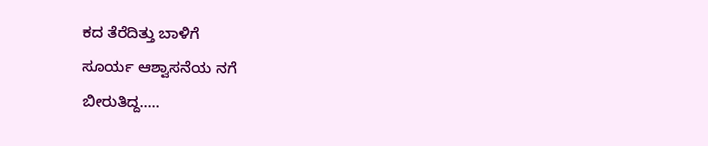ಕದ ತೆರೆದಿತ್ತು ಬಾಳಿಗೆ
ಸೂರ್ಯ ಆಶ್ವಾಸನೆಯ ನಗೆ
ಬೀರುತಿದ್ದ.....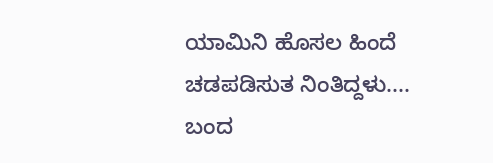ಯಾಮಿನಿ ಹೊಸಲ ಹಿಂದೆ
ಚಡಪಡಿಸುತ ನಿಂತಿದ್ದಳು....
ಬಂದ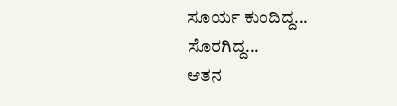ಸೂರ್ಯ ಕುಂದಿದ್ದ...
ಸೊರಗಿದ್ದ...
ಆತನ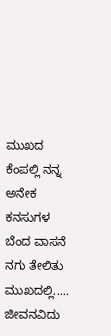ಮುಖದ ಕೆಂಪಲ್ಲಿ ನನ್ನ
ಅನೇಕ ಕನಸುಗಳ ಬೆಂದ ವಾಸನೆ
ನಗು ತೇಲಿತು ಮುಖದಲ್ಲಿ.....
ಜೀವನವಿದು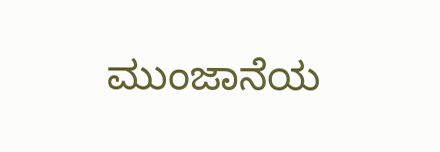ಮುಂಜಾನೆಯ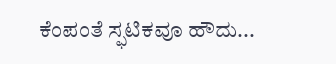ಕೆಂಪಂತೆ ಸ್ಫಟಿಕವೂ ಹೌದು...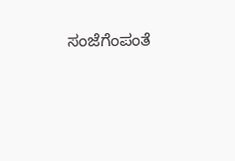ಸಂಜೆಗೆಂಪಂತೆ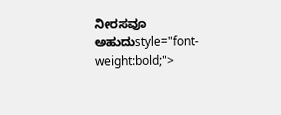ನೀರಸವೂ ಅಹುದುstyle="font-weight:bold;">